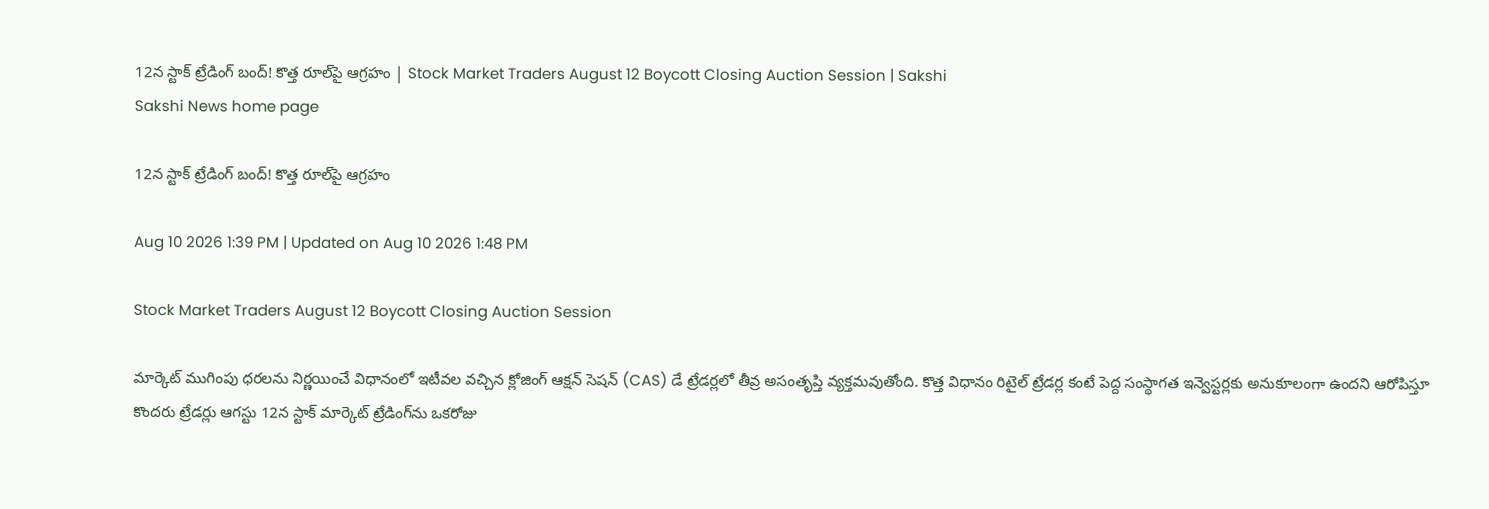12న స్టాక్‌ ట్రేడింగ్‌ బంద్‌! కొత్త రూల్‌పై ఆగ్రహం | Stock Market Traders August 12 Boycott Closing Auction Session | Sakshi
Sakshi News home page

12న స్టాక్‌ ట్రేడింగ్‌ బంద్‌! కొత్త రూల్‌పై ఆగ్రహం

Aug 10 2026 1:39 PM | Updated on Aug 10 2026 1:48 PM

Stock Market Traders August 12 Boycott Closing Auction Session

మార్కెట్‌ ముగింపు ధరలను నిర్ణయించే విధానంలో ఇటీవల వచ్చిన క్లోజింగ్‌ ఆక్షన్‌ సెషన్‌ (CAS) డే ట్రేడర్లలో తీవ్ర అసంతృప్తి వ్యక్తమవుతోంది. కొత్త విధానం రిటైల్‌ ట్రేడర్ల కంటే పెద్ద సంస్థాగత ఇన్వెస్టర్లకు అనుకూలంగా ఉందని ఆరోపిస్తూ కొందరు ట్రేడర్లు ఆగస్టు 12న స్టాక్‌ మార్కెట్‌ ట్రేడింగ్‌ను ఒకరోజు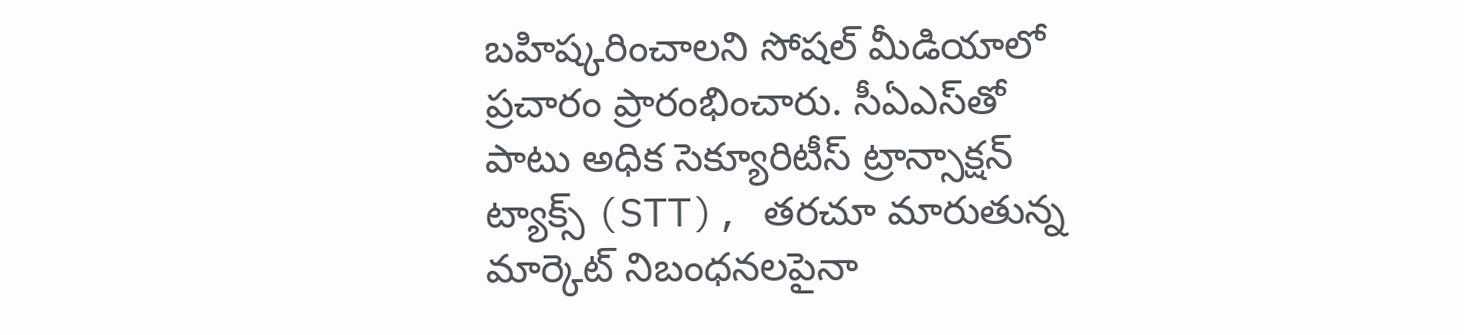బహిష్కరించాలని సోషల్‌ మీడియాలో ప్రచారం ప్రారంభించారు. సీఏఎస్‌తో పాటు అధిక సెక్యూరిటీస్‌ ట్రాన్సాక్షన్‌ ట్యాక్స్‌ (STT), తరచూ మారుతున్న మార్కెట్‌ నిబంధనలపైనా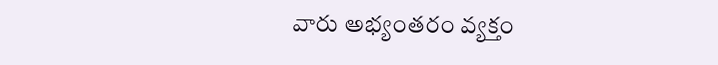వారు అభ్యంతరం వ్యక్తం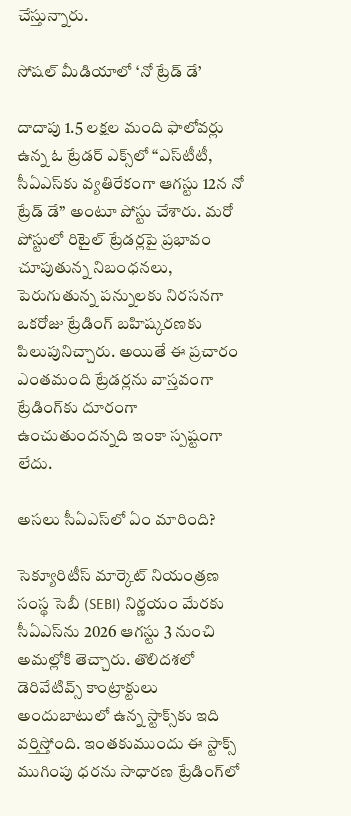చేస్తున్నారు.

సోషల్‌ మీడియాలో ‘నో ట్రేడ్‌ డే’

దాదాపు 1.5 లక్షల మంది ఫాలోవర్లు ఉన్న ఓ ట్రేడర్‌ ఎక్స్‌లో “ఎస్‌టీటీ, సీఏఎస్‌కు వ్యతిరేకంగా ఆగస్టు 12న నో ట్రేడ్‌ డే” అంటూ పోస్టు చేశారు. మరో పోస్టులో రిటైల్‌ ట్రేడర్లపై ప్రభావం చూపుతున్న నిబంధనలు, పెరుగుతున్న పన్నులకు నిరసనగా ఒకరోజు ట్రేడింగ్‌ బహిష్కరణకు పిలుపునిచ్చారు. అయితే ఈ ప్రచారం ఎంతమంది ట్రేడర్లను వాస్తవంగా ట్రేడింగ్‌కు దూరంగా ఉంచుతుందన్నది ఇంకా స్పష్టంగా లేదు.

అసలు సీఏఎస్‌లో ఏం మారింది?

సెక్యూరిటీస్‌ మార్కెట్‌ నియంత్రణ సంస్థ సెబీ (SEBI) నిర్ణయం మేరకు సీఏఎస్‌ను 2026 ఆగస్టు 3 నుంచి అమల్లోకి తెచ్చారు. తొలిదశలో డెరివేటివ్స్‌ కాంట్రాక్టులు అందుబాటులో ఉన్న స్టాక్స్‌కు ఇది వర్తిస్తోంది. ఇంతకుముందు ఈ స్టాక్స్‌ ముగింపు ధరను సాధారణ ట్రేడింగ్‌లో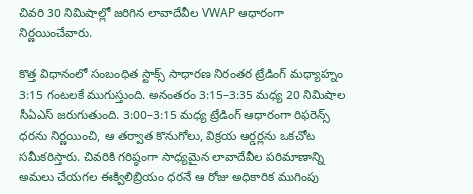చివరి 30 నిమిషాల్లో జరిగిన లావాదేవీల VWAP ఆధారంగా నిర్ణయించేవారు.

కొత్త విధానంలో సంబంధిత స్టాక్స్‌ సాధారణ నిరంతర ట్రేడింగ్‌ మధ్యాహ్నం 3:15 గంటలకే ముగుస్తుంది. అనంతరం 3:15–3:35 మధ్య 20 నిమిషాల సీఏఎస్‌ జరుగుతుంది. 3:00–3:15 మధ్య ట్రేడింగ్‌ ఆధారంగా రిఫరెన్స్‌ ధరను నిర్ణయించి, ఆ తర్వాత కొనుగోలు, విక్రయ ఆర్డర్లను ఒకచోట సమీకరిస్తారు. చివరికి గరిష్ఠంగా సాధ్యమైన లావాదేవీల పరిమాణాన్ని అమలు చేయగల ఈక్విలిబ్రియం ధరనే ఆ రోజు అధికారిక ముగింపు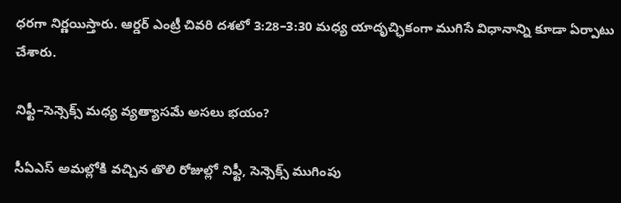ధరగా నిర్ణయిస్తారు. ఆర్డర్‌ ఎంట్రీ చివరి దశలో 3:28–3:30 మధ్య యాదృచ్ఛికంగా ముగిసే విధానాన్ని కూడా ఏర్పాటు చేశారు.

నిఫ్టీ–సెన్సెక్స్‌ మధ్య వ్యత్యాసమే అసలు భయం?

సీఏఎస్‌ అమల్లోకి వచ్చిన తొలి రోజుల్లో నిఫ్టీ, సెన్సెక్స్‌ ముగింపు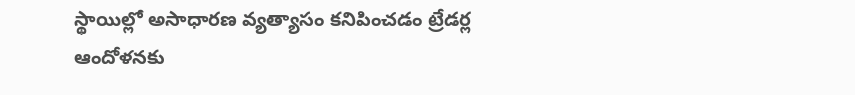స్థాయిల్లో అసాధారణ వ్యత్యాసం కనిపించడం ట్రేడర్ల ఆందోళనకు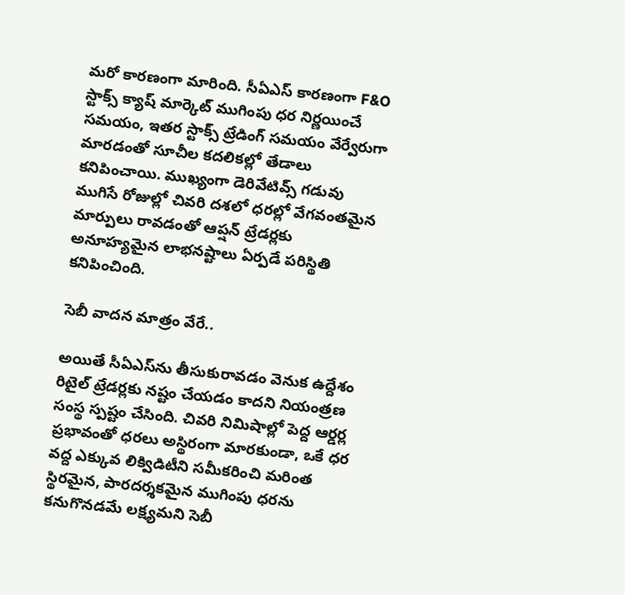మరో కారణంగా మారింది. సీఏఎస్‌ కారణంగా F&O స్టాక్స్‌ క్యాష్‌ మార్కెట్‌ ముగింపు ధర నిర్ణయించే సమయం, ఇతర స్టాక్స్‌ ట్రేడింగ్‌ సమయం వేర్వేరుగా మారడంతో సూచీల కదలికల్లో తేడాలు కనిపించాయి. ముఖ్యంగా డెరివేటివ్స్‌ గడువు ముగిసే రోజుల్లో చివరి దశలో ధరల్లో వేగవంతమైన మార్పులు రావడంతో ఆప్షన్‌ ట్రేడర్లకు అనూహ్యమైన లాభనష్టాలు ఏర్పడే పరిస్థితి కనిపించింది.

సెబీ వాదన మాత్రం వేరే..

అయితే సీఏఎస్‌ను తీసుకురావడం వెనుక ఉద్దేశం రిటైల్‌ ట్రేడర్లకు నష్టం చేయడం కాదని నియంత్రణ సంస్థ స్పష్టం చేసింది. చివరి నిమిషాల్లో పెద్ద ఆర్డర్ల ప్రభావంతో ధరలు అస్థిరంగా మారకుండా, ఒకే ధర వద్ద ఎక్కువ లిక్విడిటీని సమీకరించి మరింత స్థిరమైన, పారదర్శకమైన ముగింపు ధరను కనుగొనడమే లక్ష్యమని సెబీ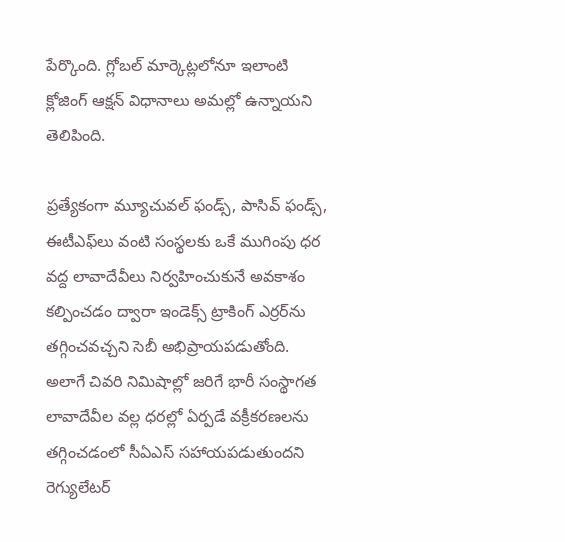పేర్కొంది. గ్లోబల్‌ మార్కెట్లలోనూ ఇలాంటి క్లోజింగ్‌ ఆక్షన్‌ విధానాలు అమల్లో ఉన్నాయని తెలిపింది.

ప్రత్యేకంగా మ్యూచువల్‌ ఫండ్స్‌, పాసివ్‌ ఫండ్స్‌, ఈటీఎఫ్‌లు వంటి సంస్థలకు ఒకే ముగింపు ధర వద్ద లావాదేవీలు నిర్వహించుకునే అవకాశం కల్పించడం ద్వారా ఇండెక్స్‌ ట్రాకింగ్‌ ఎర్రర్‌ను తగ్గించవచ్చని సెబీ అభిప్రాయపడుతోంది. అలాగే చివరి నిమిషాల్లో జరిగే భారీ సంస్థాగత లావాదేవీల వల్ల ధరల్లో ఏర్పడే వక్రీకరణలను తగ్గించడంలో సీఏఎస్‌ సహాయపడుతుందని రెగ్యులేటర్‌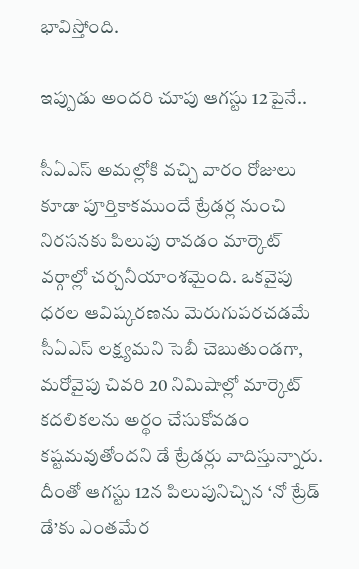భావిస్తోంది.

ఇప్పుడు అందరి చూపు ఆగస్టు 12పైనే..

సీఏఎస్‌ అమల్లోకి వచ్చి వారం రోజులు కూడా పూర్తికాకముందే ట్రేడర్ల నుంచి నిరసనకు పిలుపు రావడం మార్కెట్‌ వర్గాల్లో చర్చనీయాంశమైంది. ఒకవైపు ధరల ఆవిష్కరణను మెరుగుపరచడమే సీఏఎస్‌ లక్ష్యమని సెబీ చెబుతుండగా, మరోవైపు చివరి 20 నిమిషాల్లో మార్కెట్‌ కదలికలను అర్థం చేసుకోవడం కష్టమవుతోందని డే ట్రేడర్లు వాదిస్తున్నారు. దీంతో ఆగస్టు 12న పిలుపునిచ్చిన ‘నో ట్రేడ్‌ డే’కు ఎంతమేర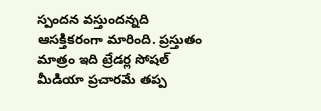స్పందన వస్తుందన్నది ఆసక్తికరంగా మారింది. ప్రస్తుతం మాత్రం ఇది ట్రేడర్ల సోషల్‌ మీడియా ప్రచారమే తప్ప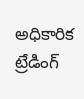అధికారిక ట్రేడింగ్‌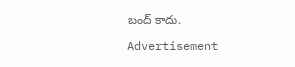బంద్‌ కాదు.

Advertisement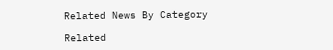Related News By Category

Related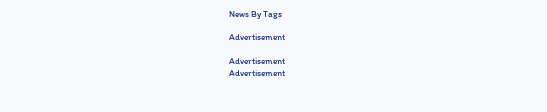News By Tags

Advertisement

Advertisement
Advertisement